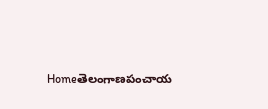Homeతెలంగాణపంచాయ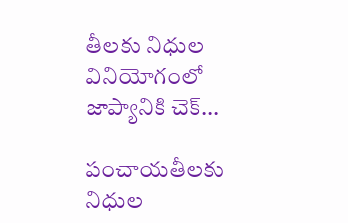తీలకు నిధుల వినియోగంలో జాప్యానికి చెక్...

పంచాయతీలకు నిధుల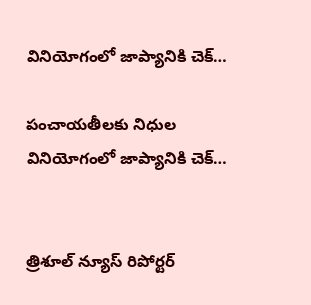వినియోగంలో జాప్యానికి చెక్…

పంచాయతీలకు నిధుల వినియోగంలో జాప్యానికి చెక్…


త్రిశూల్ న్యూస్ రిపోర్టర్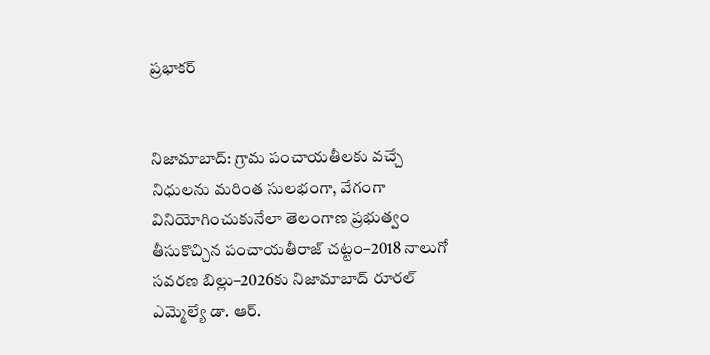ప్రభాకర్


నిజామాబాద్: గ్రామ పంచాయతీలకు వచ్చే నిధులను మరింత సులభంగా, వేగంగా వినియోగించుకునేలా తెలంగాణ ప్రభుత్వం తీసుకొచ్చిన పంచాయతీరాజ్ చట్టం–2018 నాలుగో సవరణ బిల్లు–2026కు నిజామాబాద్ రూరల్ ఎమ్మెల్యే డా. ఆర్.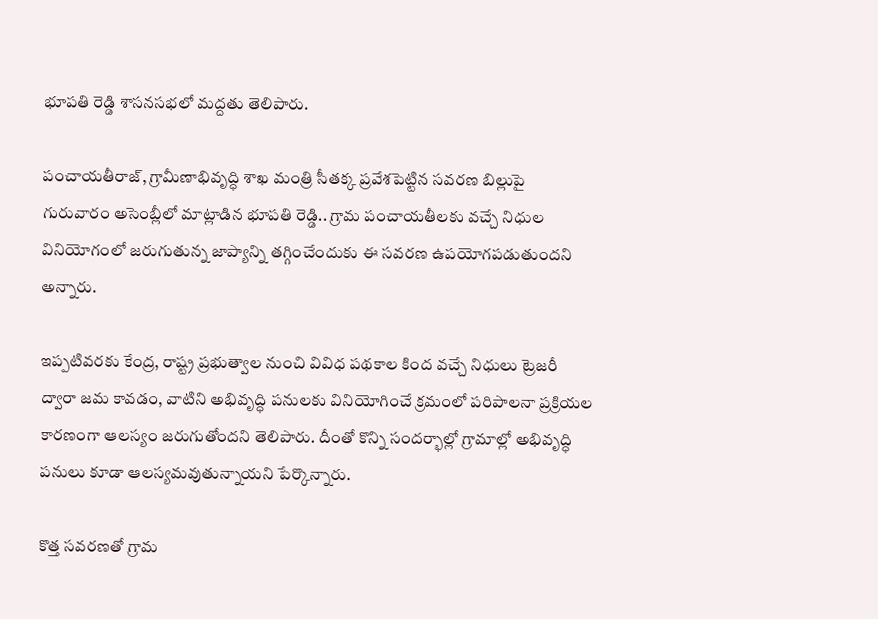భూపతి రెడ్డి శాసనసభలో మద్దతు తెలిపారు.

పంచాయతీరాజ్, గ్రామీణాభివృద్ధి శాఖ మంత్రి సీతక్క ప్రవేశపెట్టిన సవరణ బిల్లుపై గురువారం అసెంబ్లీలో మాట్లాడిన భూపతి రెడ్డి.. గ్రామ పంచాయతీలకు వచ్చే నిధుల వినియోగంలో జరుగుతున్న జాప్యాన్ని తగ్గించేందుకు ఈ సవరణ ఉపయోగపడుతుందని అన్నారు.

ఇప్పటివరకు కేంద్ర, రాష్ట్ర ప్రభుత్వాల నుంచి వివిధ పథకాల కింద వచ్చే నిధులు ట్రెజరీ ద్వారా జమ కావడం, వాటిని అభివృద్ధి పనులకు వినియోగించే క్రమంలో పరిపాలనా ప్రక్రియల కారణంగా ఆలస్యం జరుగుతోందని తెలిపారు. దీంతో కొన్ని సందర్భాల్లో గ్రామాల్లో అభివృద్ధి పనులు కూడా ఆలస్యమవుతున్నాయని పేర్కొన్నారు.

కొత్త సవరణతో గ్రామ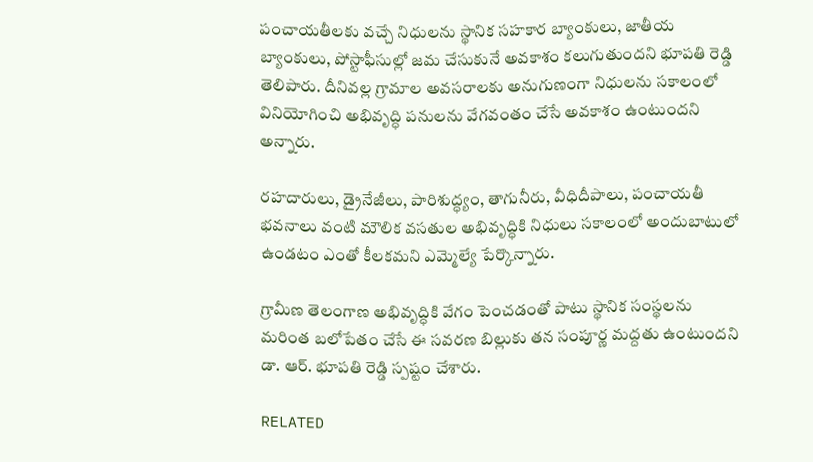పంచాయతీలకు వచ్చే నిధులను స్థానిక సహకార బ్యాంకులు, జాతీయ బ్యాంకులు, పోస్టాఫీసుల్లో జమ చేసుకునే అవకాశం కలుగుతుందని భూపతి రెడ్డి తెలిపారు. దీనివల్ల గ్రామాల అవసరాలకు అనుగుణంగా నిధులను సకాలంలో వినియోగించి అభివృద్ధి పనులను వేగవంతం చేసే అవకాశం ఉంటుందని అన్నారు.

రహదారులు, డ్రైనేజీలు, పారిశుద్ధ్యం, తాగునీరు, వీధిదీపాలు, పంచాయతీ భవనాలు వంటి మౌలిక వసతుల అభివృద్ధికి నిధులు సకాలంలో అందుబాటులో ఉండటం ఎంతో కీలకమని ఎమ్మెల్యే పేర్కొన్నారు.

గ్రామీణ తెలంగాణ అభివృద్ధికి వేగం పెంచడంతో పాటు స్థానిక సంస్థలను మరింత బలోపేతం చేసే ఈ సవరణ బిల్లుకు తన సంపూర్ణ మద్దతు ఉంటుందని డా. ఆర్. భూపతి రెడ్డి స్పష్టం చేశారు.

RELATED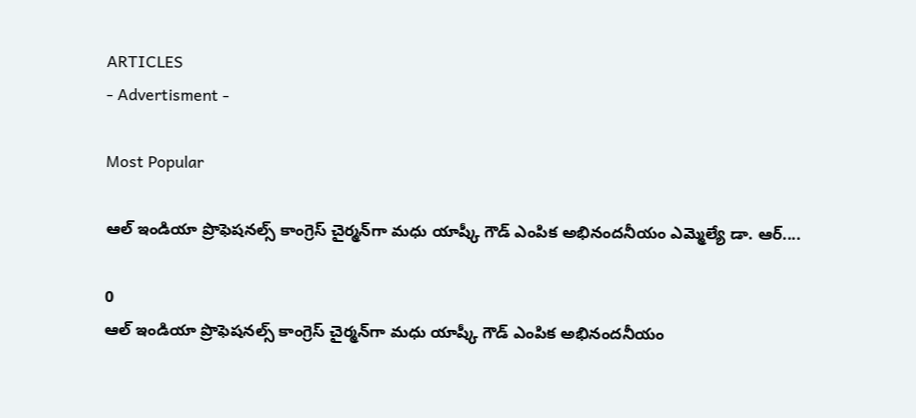ARTICLES
- Advertisment -

Most Popular

ఆల్ ఇండియా ప్రొఫెషనల్స్ కాంగ్రెస్ చైర్మన్‌గా మధు యాష్కీ గౌడ్ ఎంపిక అభినందనీయం ఎమ్మెల్యే డా. ఆర్....

0
ఆల్ ఇండియా ప్రొఫెషనల్స్ కాంగ్రెస్ చైర్మన్‌గా మధు యాష్కీ గౌడ్ ఎంపిక అభినందనీయం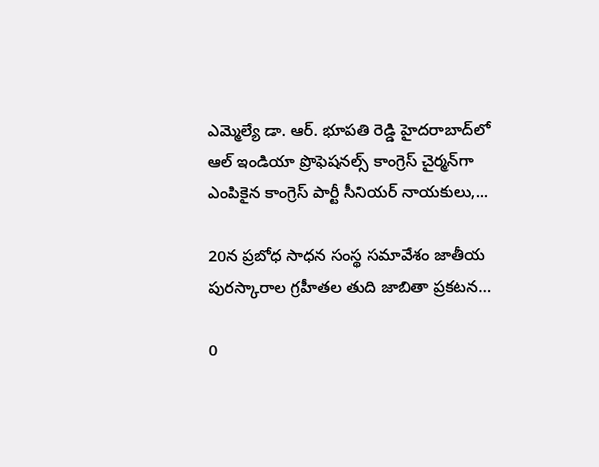ఎమ్మెల్యే డా. ఆర్. భూపతి రెడ్డి హైదరాబాద్‌లో ఆల్ ఇండియా ప్రొఫెషనల్స్ కాంగ్రెస్ చైర్మన్‌గా ఎంపికైన కాంగ్రెస్ పార్టీ సీనియర్ నాయకులు,...

20న ప్రబోధ సాధన సంస్థ సమావేశం జాతీయ పురస్కారాల గ్రహీతల తుది జాబితా ప్రకటన…

0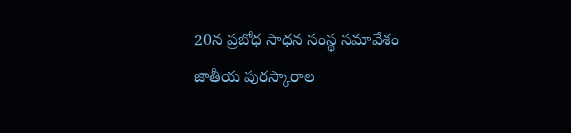20న ప్రబోధ సాధన సంస్థ సమావేశం జాతీయ పురస్కారాల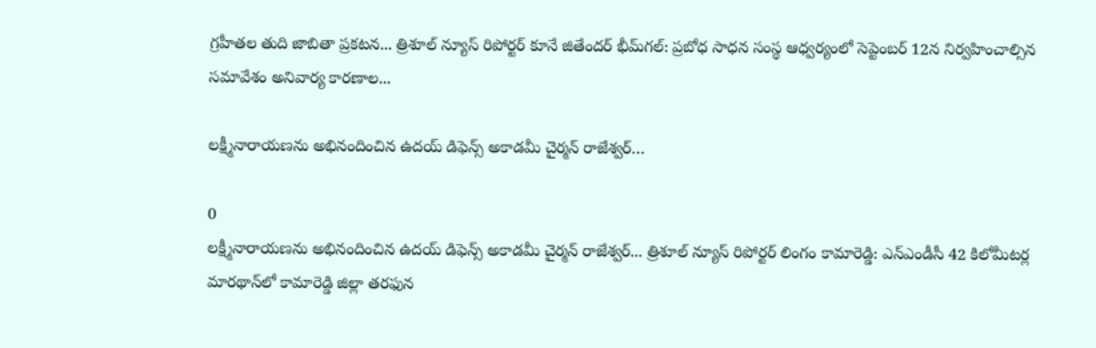గ్రహీతల తుది జాబితా ప్రకటన... త్రిశూల్ న్యూస్ రిపోర్టర్ కూనే జితేందర్ భీమ్‌గల్: ప్రబోధ సాధన సంస్థ ఆధ్వర్యంలో సెప్టెంబర్ 12న నిర్వహించాల్సిన సమావేశం అనివార్య కారణాల...

లక్ష్మీనారాయణను అభినందించిన ఉదయ్ డిఫెన్స్ అకాడమీ చైర్మన్ రాజేశ్వర్…

0
లక్ష్మీనారాయణను అభినందించిన ఉదయ్ డిఫెన్స్ అకాడమీ చైర్మన్ రాజేశ్వర్... త్రిశూల్ న్యూస్ రిపోర్టర్ లింగం కామారెడ్డి: ఎన్‌ఎండీసీ 42 కిలోమీటర్ల మారథాన్‌లో కామారెడ్డి జిల్లా తరఫున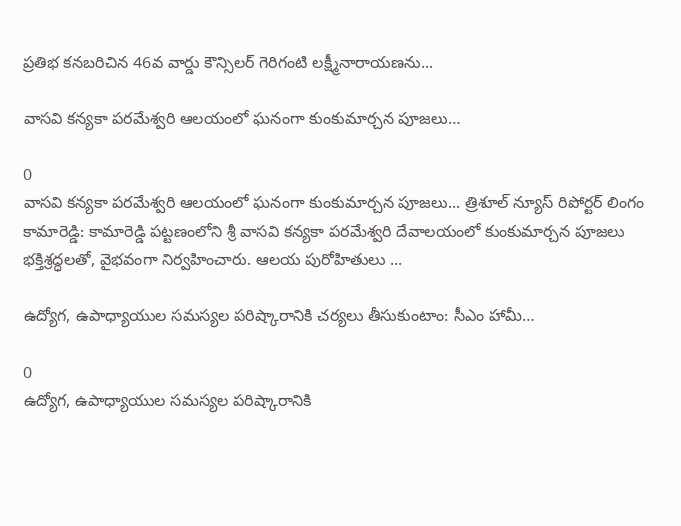ప్రతిభ కనబరిచిన 46వ వార్డు కౌన్సిలర్ గెరిగంటి లక్ష్మీనారాయణను...

వాసవి కన్యకా పరమేశ్వరి ఆలయంలో ఘనంగా కుంకుమార్చన పూజలు…

0
వాసవి కన్యకా పరమేశ్వరి ఆలయంలో ఘనంగా కుంకుమార్చన పూజలు... త్రిశూల్ న్యూస్ రిపోర్టర్ లింగం కామారెడ్డి: కామారెడ్డి పట్టణంలోని శ్రీ వాసవి కన్యకా పరమేశ్వరి దేవాలయంలో కుంకుమార్చన పూజలు భక్తిశ్రద్ధలతో, వైభవంగా నిర్వహించారు. ఆలయ పురోహితులు ...

ఉద్యోగ, ఉపాధ్యాయుల సమస్యల పరిష్కారానికి చర్యలు తీసుకుంటాం: సీఎం హామీ…

0
ఉద్యోగ, ఉపాధ్యాయుల సమస్యల పరిష్కారానికి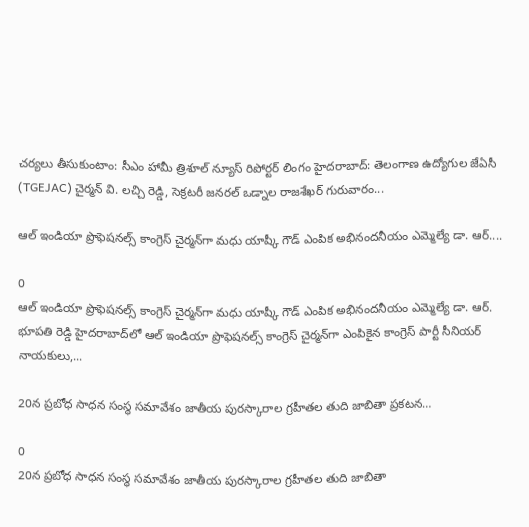చర్యలు తీసుకుంటాం: సీఎం హామీ త్రిశూల్ న్యూస్ రిపోర్టర్ లింగం హైదరాబాద్: తెలంగాణ ఉద్యోగుల జేఏసీ (TGEJAC) చైర్మన్ వి. లచ్చి రెడ్డి, సెక్రటరీ జనరల్ ఒడ్నాల రాజశేఖర్ గురువారం...

ఆల్ ఇండియా ప్రొఫెషనల్స్ కాంగ్రెస్ చైర్మన్‌గా మధు యాష్కీ గౌడ్ ఎంపిక అభినందనీయం ఎమ్మెల్యే డా. ఆర్....

0
ఆల్ ఇండియా ప్రొఫెషనల్స్ కాంగ్రెస్ చైర్మన్‌గా మధు యాష్కీ గౌడ్ ఎంపిక అభినందనీయం ఎమ్మెల్యే డా. ఆర్. భూపతి రెడ్డి హైదరాబాద్‌లో ఆల్ ఇండియా ప్రొఫెషనల్స్ కాంగ్రెస్ చైర్మన్‌గా ఎంపికైన కాంగ్రెస్ పార్టీ సీనియర్ నాయకులు,...

20న ప్రబోధ సాధన సంస్థ సమావేశం జాతీయ పురస్కారాల గ్రహీతల తుది జాబితా ప్రకటన…

0
20న ప్రబోధ సాధన సంస్థ సమావేశం జాతీయ పురస్కారాల గ్రహీతల తుది జాబితా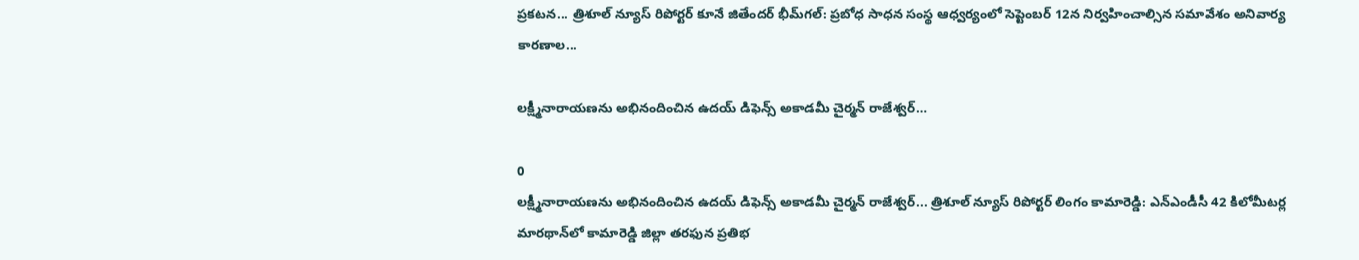ప్రకటన... త్రిశూల్ న్యూస్ రిపోర్టర్ కూనే జితేందర్ భీమ్‌గల్: ప్రబోధ సాధన సంస్థ ఆధ్వర్యంలో సెప్టెంబర్ 12న నిర్వహించాల్సిన సమావేశం అనివార్య కారణాల...

లక్ష్మీనారాయణను అభినందించిన ఉదయ్ డిఫెన్స్ అకాడమీ చైర్మన్ రాజేశ్వర్…

0
లక్ష్మీనారాయణను అభినందించిన ఉదయ్ డిఫెన్స్ అకాడమీ చైర్మన్ రాజేశ్వర్... త్రిశూల్ న్యూస్ రిపోర్టర్ లింగం కామారెడ్డి: ఎన్‌ఎండీసీ 42 కిలోమీటర్ల మారథాన్‌లో కామారెడ్డి జిల్లా తరఫున ప్రతిభ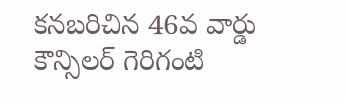కనబరిచిన 46వ వార్డు కౌన్సిలర్ గెరిగంటి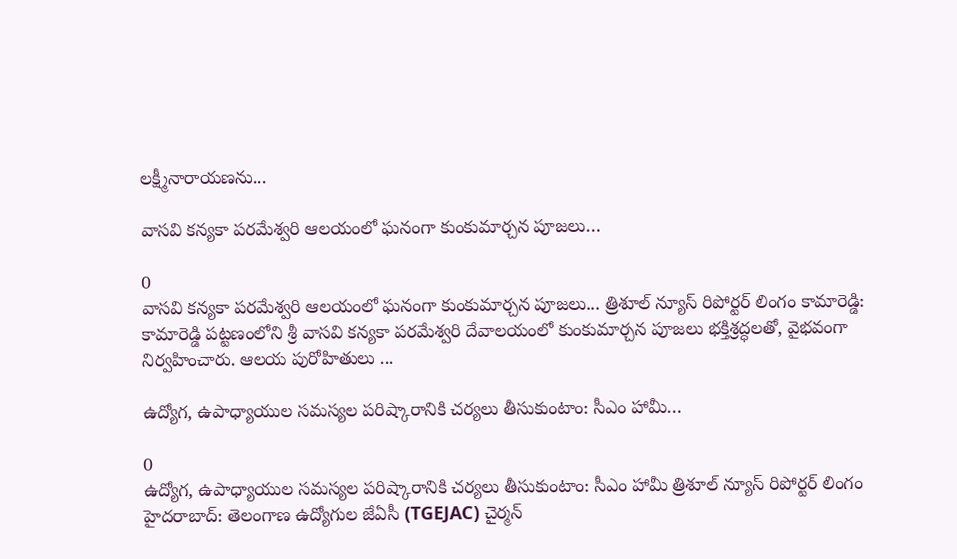లక్ష్మీనారాయణను...

వాసవి కన్యకా పరమేశ్వరి ఆలయంలో ఘనంగా కుంకుమార్చన పూజలు…

0
వాసవి కన్యకా పరమేశ్వరి ఆలయంలో ఘనంగా కుంకుమార్చన పూజలు... త్రిశూల్ న్యూస్ రిపోర్టర్ లింగం కామారెడ్డి: కామారెడ్డి పట్టణంలోని శ్రీ వాసవి కన్యకా పరమేశ్వరి దేవాలయంలో కుంకుమార్చన పూజలు భక్తిశ్రద్ధలతో, వైభవంగా నిర్వహించారు. ఆలయ పురోహితులు ...

ఉద్యోగ, ఉపాధ్యాయుల సమస్యల పరిష్కారానికి చర్యలు తీసుకుంటాం: సీఎం హామీ…

0
ఉద్యోగ, ఉపాధ్యాయుల సమస్యల పరిష్కారానికి చర్యలు తీసుకుంటాం: సీఎం హామీ త్రిశూల్ న్యూస్ రిపోర్టర్ లింగం హైదరాబాద్: తెలంగాణ ఉద్యోగుల జేఏసీ (TGEJAC) చైర్మన్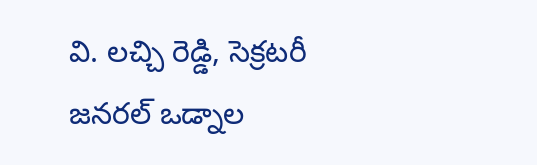వి. లచ్చి రెడ్డి, సెక్రటరీ జనరల్ ఒడ్నాల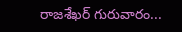రాజశేఖర్ గురువారం...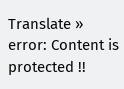Translate »
error: Content is protected !!